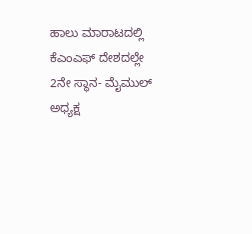ಹಾಲು ಮಾರಾಟದಲ್ಲಿ ಕೆಎಂಎಫ್ ದೇಶದಲ್ಲೇ 2ನೇ ಸ್ಥಾನ- ಮೈಮುಲ್ ಅಧ್ಯಕ್ಷ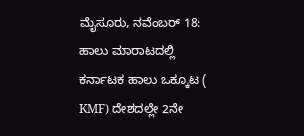ಮೈಸೂರು, ನವೆಂಬರ್ 18: ಹಾಲು ಮಾರಾಟದಲ್ಲಿ ಕರ್ನಾಟಕ ಹಾಲು ಒಕ್ಕೂಟ ( KMF) ದೇಶದಲ್ಲೇ 2ನೇ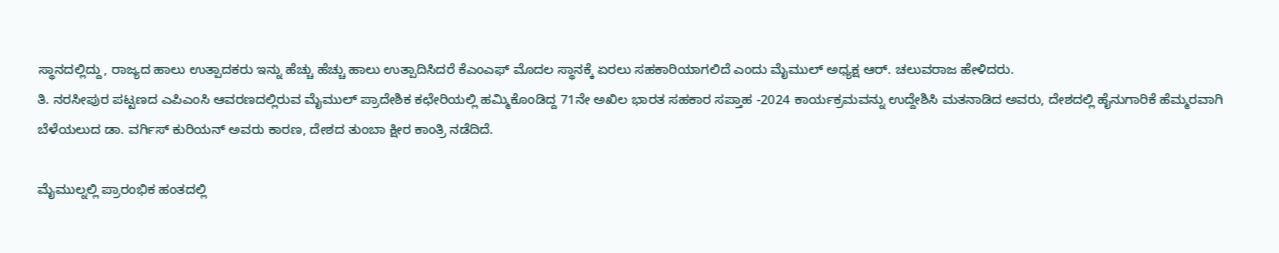ಸ್ಥಾನದಲ್ಲಿದ್ದು, ರಾಜ್ಯದ ಹಾಲು ಉತ್ಪಾದಕರು ಇನ್ನು ಹೆಚ್ಚು ಹೆಚ್ಚು ಹಾಲು ಉತ್ಪಾದಿಸಿದರೆ ಕೆಎಂಎಫ್ ಮೊದಲ ಸ್ಥಾನಕ್ಕೆ ಏರಲು ಸಹಕಾರಿಯಾಗಲಿದೆ ಎಂದು ಮೈಮುಲ್ ಅಧ್ಯಕ್ಷ ಆರ್. ಚಲುವರಾಜ ಹೇಳಿದರು.
ತಿ. ನರಸೀಪುರ ಪಟ್ಟಣದ ಎಪಿಎಂಸಿ ಆವರಣದಲ್ಲಿರುವ ಮೈಮುಲ್ ಪ್ರಾದೇಶಿಕ ಕಛೇರಿಯಲ್ಲಿ ಹಮ್ಮಿಕೊಂಡಿದ್ದ 71ನೇ ಅಖಿಲ ಭಾರತ ಸಹಕಾರ ಸಪ್ತಾಹ -2024 ಕಾರ್ಯಕ್ರಮವನ್ನು ಉದ್ದೇಶಿಸಿ ಮತನಾಡಿದ ಅವರು, ದೇಶದಲ್ಲಿ ಹೈನುಗಾರಿಕೆ ಹೆಮ್ಮರವಾಗಿ ಬೆಳೆಯಲುದ ಡಾ. ವರ್ಗಿಸ್ ಕುರಿಯನ್ ಅವರು ಕಾರಣ, ದೇಶದ ತುಂಬಾ ಕ್ಷೀರ ಕಾಂತ್ರಿ ನಡೆದಿದೆ.

ಮೈಮುಲ್ನಲ್ಲಿ ಪ್ರಾರಂಭಿಕ ಹಂತದಲ್ಲಿ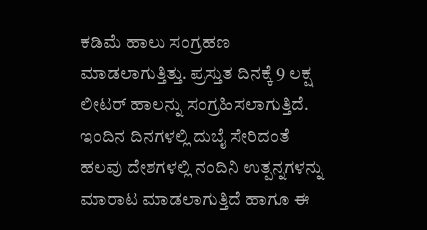ಕಡಿಮೆ ಹಾಲು ಸಂಗ್ರಹಣ ಮಾಡಲಾಗುತ್ತಿತ್ತು. ಪ್ರಸ್ತುತ ದಿನಕ್ಕೆ 9 ಲಕ್ಷ ಲೀಟರ್ ಹಾಲನ್ನು ಸಂಗ್ರಹಿಸಲಾಗುತ್ತಿದೆ. ಇಂದಿನ ದಿನಗಳಲ್ಲಿ ದುಬೈ ಸೇರಿದಂತೆ ಹಲವು ದೇಶಗಳಲ್ಲಿ ನಂದಿನಿ ಉತ್ಪನ್ನಗಳನ್ನು ಮಾರಾಟ ಮಾಡಲಾಗುತ್ತಿದೆ ಹಾಗೂ ಈ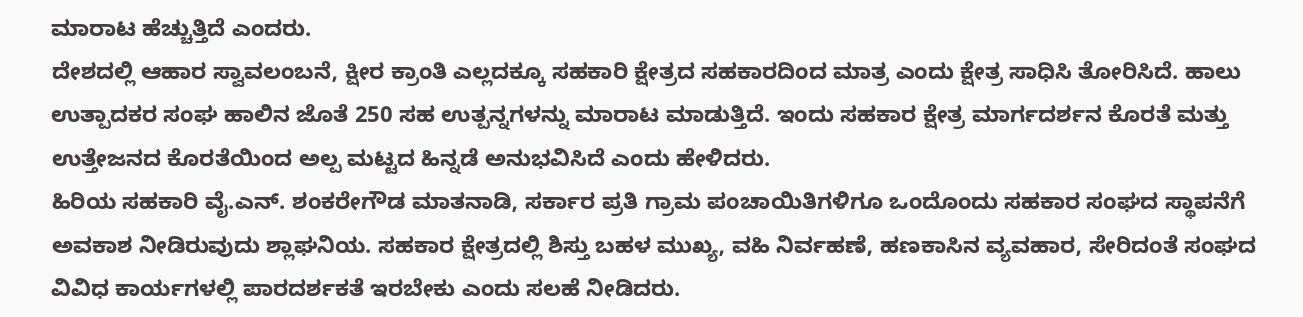ಮಾರಾಟ ಹೆಚ್ಚುತ್ತಿದೆ ಎಂದರು.
ದೇಶದಲ್ಲಿ ಆಹಾರ ಸ್ವಾವಲಂಬನೆ, ಕ್ಷೀರ ಕ್ರಾಂತಿ ಎಲ್ಲದಕ್ಕೂ ಸಹಕಾರಿ ಕ್ಷೇತ್ರದ ಸಹಕಾರದಿಂದ ಮಾತ್ರ ಎಂದು ಕ್ಷೇತ್ರ ಸಾಧಿಸಿ ತೋರಿಸಿದೆ. ಹಾಲು ಉತ್ಪಾದಕರ ಸಂಘ ಹಾಲಿನ ಜೊತೆ 250 ಸಹ ಉತ್ಪನ್ನಗಳನ್ನು ಮಾರಾಟ ಮಾಡುತ್ತಿದೆ. ಇಂದು ಸಹಕಾರ ಕ್ಷೇತ್ರ ಮಾರ್ಗದರ್ಶನ ಕೊರತೆ ಮತ್ತು ಉತ್ತೇಜನದ ಕೊರತೆಯಿಂದ ಅಲ್ಪ ಮಟ್ಟದ ಹಿನ್ನಡೆ ಅನುಭವಿಸಿದೆ ಎಂದು ಹೇಳಿದರು.
ಹಿರಿಯ ಸಹಕಾರಿ ವೈ.ಎನ್. ಶಂಕರೇಗೌಡ ಮಾತನಾಡಿ, ಸರ್ಕಾರ ಪ್ರತಿ ಗ್ರಾಮ ಪಂಚಾಯಿತಿಗಳಿಗೂ ಒಂದೊಂದು ಸಹಕಾರ ಸಂಘದ ಸ್ಥಾಪನೆಗೆ ಅವಕಾಶ ನೀಡಿರುವುದು ಶ್ಲಾಘನಿಯ. ಸಹಕಾರ ಕ್ಷೇತ್ರದಲ್ಲಿ ಶಿಸ್ತು ಬಹಳ ಮುಖ್ಯ, ವಹಿ ನಿರ್ವಹಣೆ, ಹಣಕಾಸಿನ ವ್ಯವಹಾರ, ಸೇರಿದಂತೆ ಸಂಘದ ವಿವಿಧ ಕಾರ್ಯಗಳಲ್ಲಿ ಪಾರದರ್ಶಕತೆ ಇರಬೇಕು ಎಂದು ಸಲಹೆ ನೀಡಿದರು.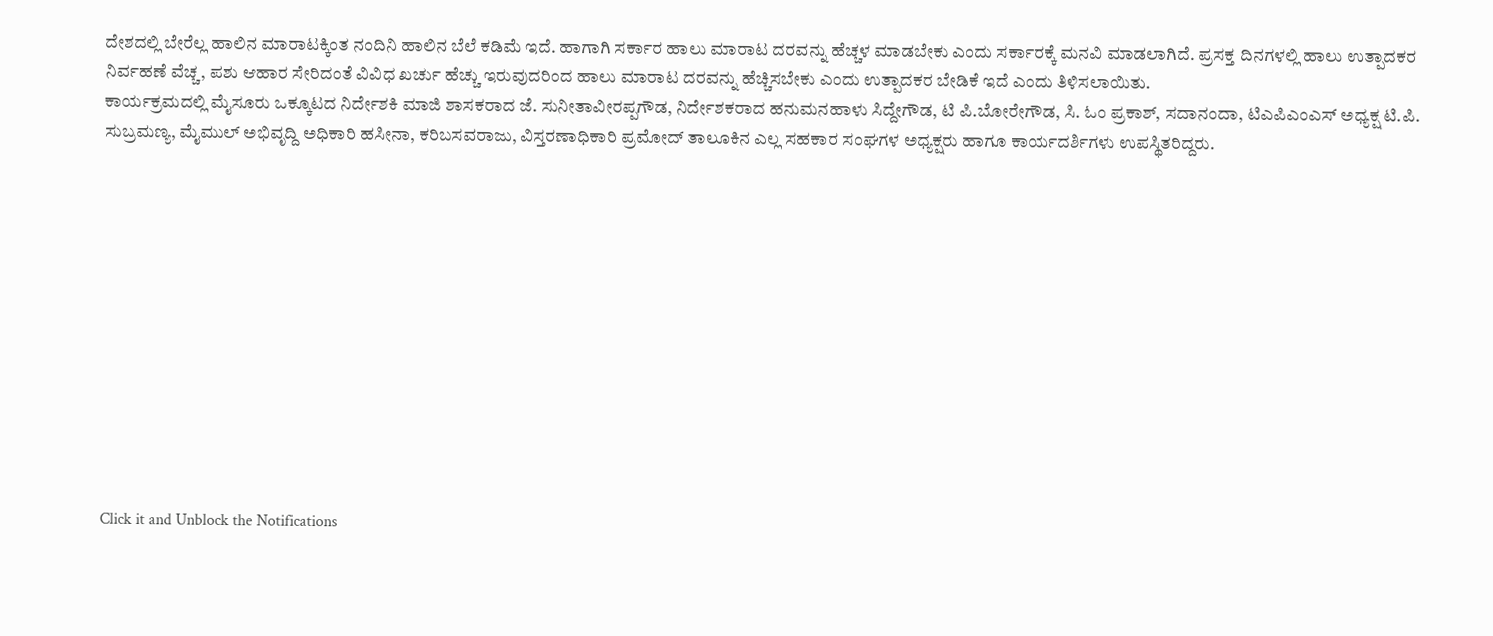ದೇಶದಲ್ಲಿ ಬೇರೆಲ್ಲ ಹಾಲಿನ ಮಾರಾಟಕ್ಕಿಂತ ನಂದಿನಿ ಹಾಲಿನ ಬೆಲೆ ಕಡಿಮೆ ಇದೆ. ಹಾಗಾಗಿ ಸರ್ಕಾರ ಹಾಲು ಮಾರಾಟ ದರವನ್ನು ಹೆಚ್ಚಳ ಮಾಡಬೇಕು ಎಂದು ಸರ್ಕಾರಕ್ಕೆ ಮನವಿ ಮಾಡಲಾಗಿದೆ. ಪ್ರಸಕ್ತ ದಿನಗಳಲ್ಲಿ ಹಾಲು ಉತ್ಪಾದಕರ ನಿರ್ವಹಣೆ ವೆಚ್ಚ, ಪಶು ಆಹಾರ ಸೇರಿದಂತೆ ವಿವಿಧ ಖರ್ಚು ಹೆಚ್ಚು ಇರುವುದರಿಂದ ಹಾಲು ಮಾರಾಟ ದರವನ್ನು ಹೆಚ್ಚಿಸಬೇಕು ಎಂದು ಉತ್ಪಾದಕರ ಬೇಡಿಕೆ ಇದೆ ಎಂದು ತಿಳಿಸಲಾಯಿತು.
ಕಾರ್ಯಕ್ರಮದಲ್ಲಿ ಮೈಸೂರು ಒಕ್ಕೂಟದ ನಿರ್ದೇಶಕಿ ಮಾಜಿ ಶಾಸಕರಾದ ಜೆ. ಸುನೀತಾವೀರಪ್ಪಗೌಡ, ನಿರ್ದೇಶಕರಾದ ಹನುಮನಹಾಳು ಸಿದ್ದೇಗೌಡ, ಟಿ ಪಿ.ಬೋರೇಗೌಡ, ಸಿ. ಓಂ ಪ್ರಕಾಶ್, ಸದಾನಂದಾ, ಟಿಎಪಿಎಂಎಸ್ ಅಧ್ಯಕ್ಷ ಟಿ.ಪಿ. ಸುಬ್ರಮಣ್ಯ, ಮೈಮುಲ್ ಅಭಿವೃದ್ದಿ ಅಧಿಕಾರಿ ಹಸೀನಾ, ಕರಿಬಸವರಾಜು, ವಿಸ್ತರಣಾಧಿಕಾರಿ ಪ್ರಮೋದ್ ತಾಲೂಕಿನ ಎಲ್ಲ ಸಹಕಾರ ಸಂಘಗಳ ಅಧ್ಯಕ್ಷರು ಹಾಗೂ ಕಾರ್ಯದರ್ಶಿಗಳು ಉಪಸ್ಥಿತರಿದ್ದರು.












Click it and Unblock the Notifications